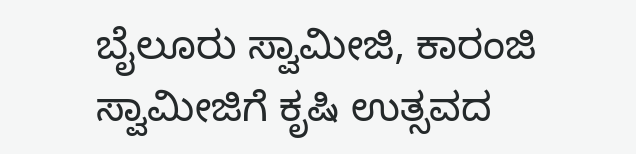ಬೈಲೂರು ಸ್ವಾಮೀಜಿ, ಕಾರಂಜಿ ಸ್ವಾಮೀಜಿಗೆ ಕೃಷಿ ಉತ್ಸವದ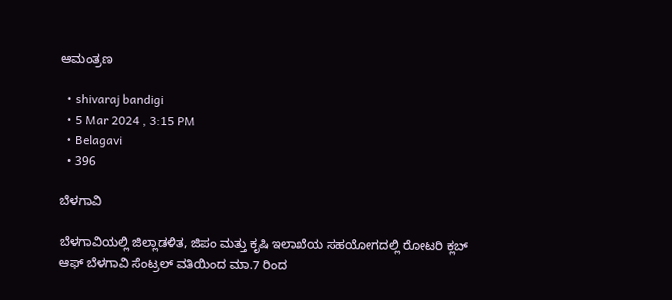ಆಮಂತ್ರಣ

  • shivaraj bandigi
  • 5 Mar 2024 , 3:15 PM
  • Belagavi
  • 396

ಬೆಳಗಾವಿ

ಬೆಳಗಾವಿಯಲ್ಲಿ ಜಿಲ್ಲಾಡಳಿತ, ಜಿಪಂ ಮತ್ತು ಕೃಷಿ ಇಲಾಖೆಯ ಸಹಯೋಗದಲ್ಲಿ ರೋಟರಿ ಕ್ಲಬ್ ಆಫ್ ಬೆಳಗಾವಿ ಸೆಂಟ್ರಲ್ ವತಿಯಿಂದ ಮಾ.7 ರಿಂದ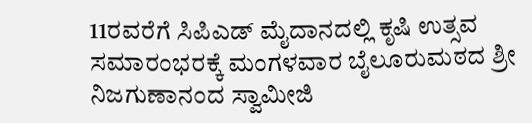11ರವರೆಗೆ ಸಿಪಿಎಡ್ ಮೈದಾನದಲ್ಲಿ ಕೃಷಿ ಉತ್ಸವ ಸಮಾರಂಭರಕ್ಕೆ ಮಂಗಳವಾರ ಬೈಲೂರುಮಠದ ಶ್ರೀ ನಿಜಗುಣಾನಂದ ಸ್ವಾಮೀಜಿ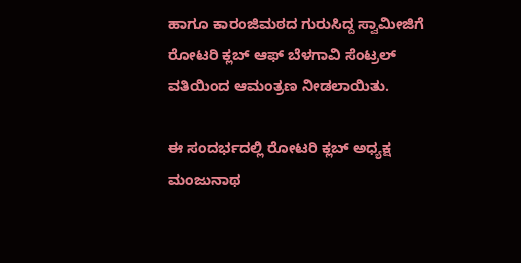ಹಾಗೂ ಕಾರಂಜಿಮಠದ ಗುರುಸಿದ್ದ ಸ್ವಾಮೀಜಿಗೆ ರೋಟರಿ ಕ್ಲಬ್ ಆಫ್ ಬೆಳಗಾವಿ ಸೆಂಟ್ರಲ್ ವತಿಯಿಂದ ಆಮಂತ್ರಣ ನೀಡಲಾಯಿತು.

ಈ ಸಂದರ್ಭದಲ್ಲಿ ರೋಟರಿ ಕ್ಲಬ್ ಅಧ್ಯಕ್ಷ ಮಂಜುನಾಥ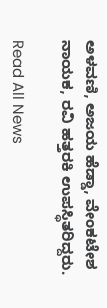ಅಳವಣಿ, ಅಜಯ ಹೆಡ್ಡಾ, ವೇಂಕಟೇಶ ನಾಯಕ, ರವಿ ಹತ್ತರಕಿ ಉಪಸ್ಥಿತರಿದ್ದರು.

Read All News